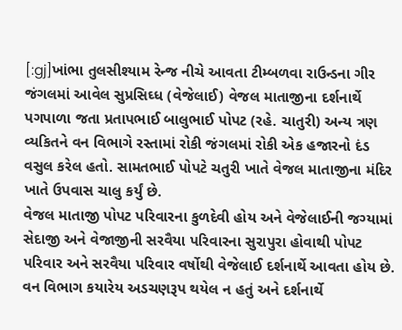[:gj]ખાંભા તુલસીશ્યામ રેન્જ નીચે આવતા ટીમ્બળવા રાઉન્ડના ગીર જંગલમાં આવેલ સુપ્રસિઘ્ધ (વેજેલાઈ) વેજલ માતાજીના દર્શનાર્થે પગપાળા જતા પ્રતાપભાઈ બાલુભાઈ પોપટ (રહે. ચાતુરી) અન્ય ત્રણ વ્યકિતને વન વિભાગે રસ્તામાં રોકી જંગલમાં રોકી એક હજારનો દંડ વસુલ કરેલ હતો. સામતભાઈ પોપટે ચતુરી ખાતે વેજલ માતાજીના મંદિર ખાતે ઉપવાસ ચાલુ કર્યું છે.
વેજલ માતાજી પોપટ પરિવારના કુળદેવી હોય અને વેજેલાઈની જગ્યામાં સેદાજી અને વેજાજીની સરવૈયા પરિવારના સુરાપુરા હોવાથી પોપટ પરિવાર અને સરવૈયા પરિવાર વર્ષોથી વેજેલાઈ દર્શનાર્થે આવતા હોય છે. વન વિભાગ કયારેય અડચણરૂપ થયેલ ન હતું અને દર્શનાર્થે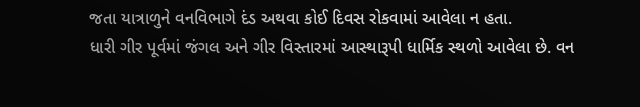જતા યાત્રાળુને વનવિભાગે દંડ અથવા કોઈ દિવસ રોકવામાં આવેલા ન હતા.
ધારી ગીર પૂર્વમાં જંગલ અને ગીર વિસ્તારમાં આસ્થારૂપી ધાર્મિક સ્થળો આવેલા છે. વન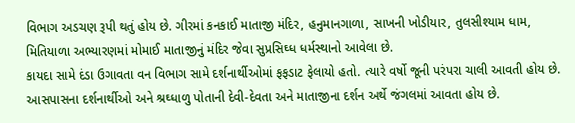વિભાગ અડચણ રૂપી થતું હોય છે. ગીરમાં કનકાઈ માતાજી મંદિર, હનુમાનગાળા, સાખની ખોડીયાર, તુલસીશ્યામ ધામ, મિતિયાળા અભ્યારણમાં મોમાઈ માતાજીનું મંદિર જેવા સુપ્રસિઘ્ધ ધર્મસ્થાનો આવેલા છે.
કાયદા સામે દંડા ઉગાવતા વન વિભાગ સામે દર્શનાર્થીઓમાં ફફડાટ ફેલાયો હતો. ત્યારે વર્ષો જૂની પરંપરા ચાલી આવતી હોય છે. આસપાસના દર્શનાર્થીઓ અને શ્રઘ્ધાળુ પોતાની દેવી-દેવતા અને માતાજીના દર્શન અર્થે જંગલમાં આવતા હોય છે.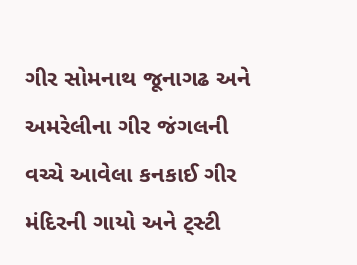ગીર સોમનાથ જૂનાગઢ અને અમરેલીના ગીર જંગલની વચ્ચે આવેલા કનકાઈ ગીર મંદિરની ગાયો અને ટ્સ્ટી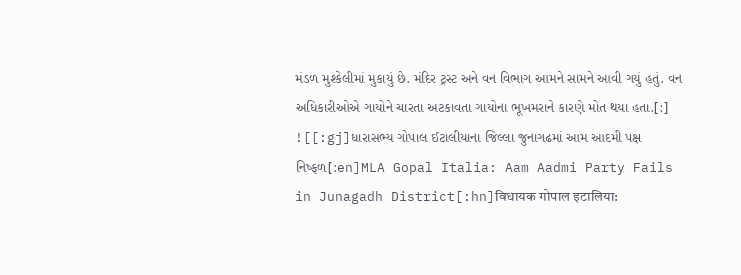મંડળ મુશ્કેલીમાં મુકાયું છે. મંદિર ટ્રસ્ટ અને વન વિભાગ આમને સામને આવી ગયું હતું. વન અધિકારીઓએ ગાયોને ચારતા અટકાવતા ગાયોના ભૂખમરાને કારણે મોત થયા હતા.[:]
![[:gj]ધારાસભ્ય ગોપાલ ઈટાલીયાના જિલ્લા જુનાગઢમાં આમ આદમી પક્ષ નિષ્ફળ[:en]MLA Gopal Italia: Aam Aadmi Party Fails in Junagadh District[:hn]विधायक गोपाल इटालिया: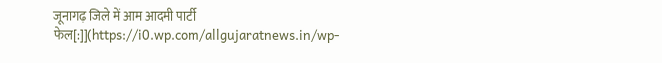जूनागढ़ जिले में आम आदमी पार्टी फेल[:]](https://i0.wp.com/allgujaratnews.in/wp-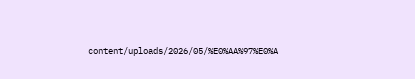content/uploads/2026/05/%E0%AA%97%E0%A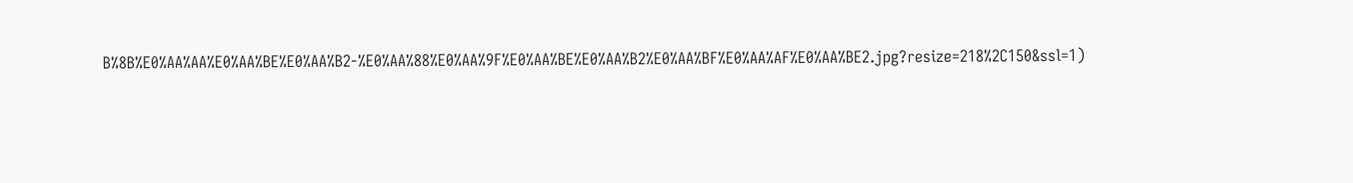B%8B%E0%AA%AA%E0%AA%BE%E0%AA%B2-%E0%AA%88%E0%AA%9F%E0%AA%BE%E0%AA%B2%E0%AA%BF%E0%AA%AF%E0%AA%BE2.jpg?resize=218%2C150&ssl=1)